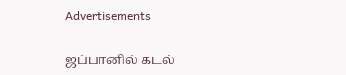Advertisements

ஜப்பானில் கடல்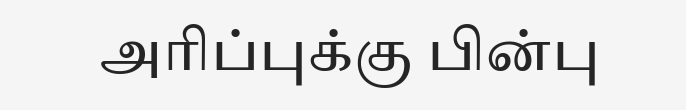அரிப்புக்கு பின்பு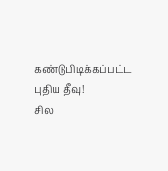கண்டுபிடிக்கப்பட்ட புதிய தீவு!
சில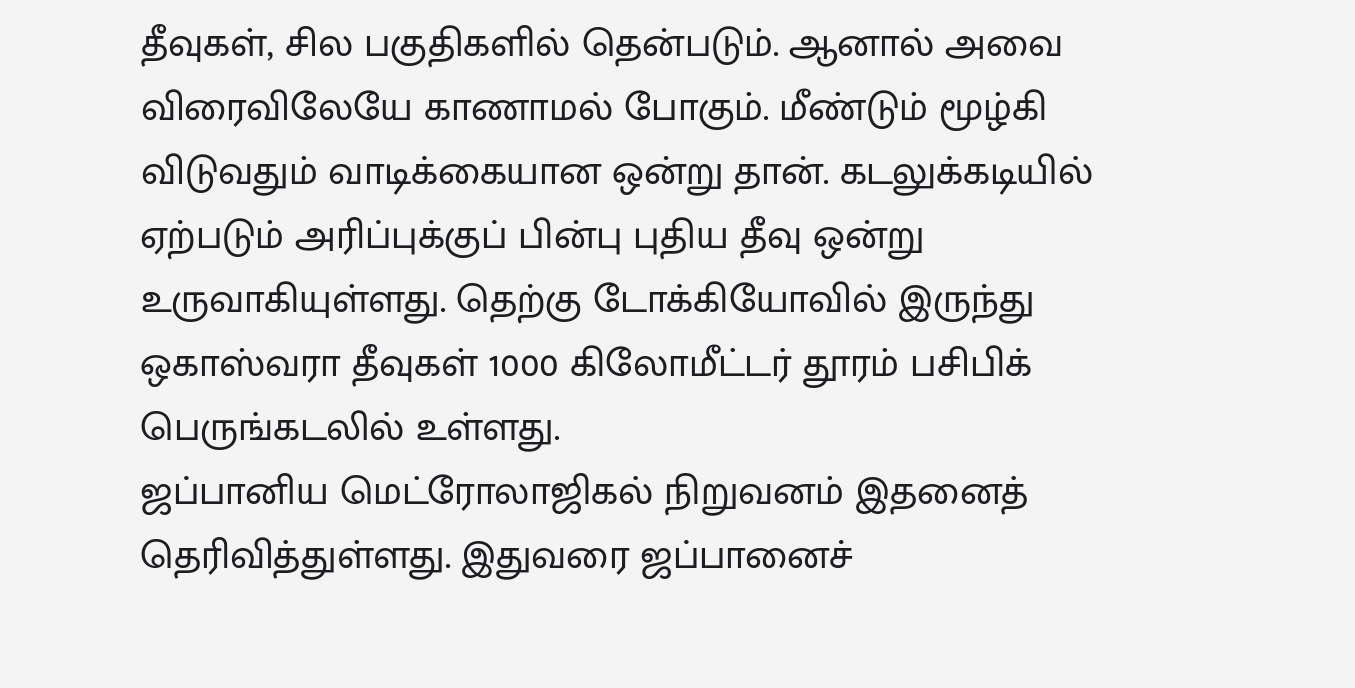தீவுகள், சில பகுதிகளில் தென்படும். ஆனால் அவை விரைவிலேயே காணாமல் போகும். மீண்டும் மூழ்கி விடுவதும் வாடிக்கையான ஒன்று தான். கடலுக்கடியில் ஏற்படும் அரிப்புக்குப் பின்பு புதிய தீவு ஒன்று உருவாகியுள்ளது. தெற்கு டோக்கியோவில் இருந்து ஒகாஸ்வரா தீவுகள் 1000 கிலோமீட்டர் தூரம் பசிபிக் பெருங்கடலில் உள்ளது.
ஜப்பானிய மெட்ரோலாஜிகல் நிறுவனம் இதனைத் தெரிவித்துள்ளது. இதுவரை ஜப்பானைச்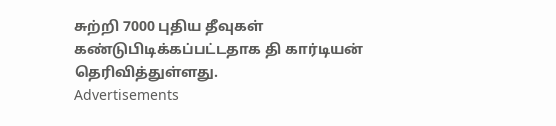சுற்றி 7000 புதிய தீவுகள் கண்டுபிடிக்கப்பட்டதாக தி கார்டியன் தெரிவித்துள்ளது.
Advertisements